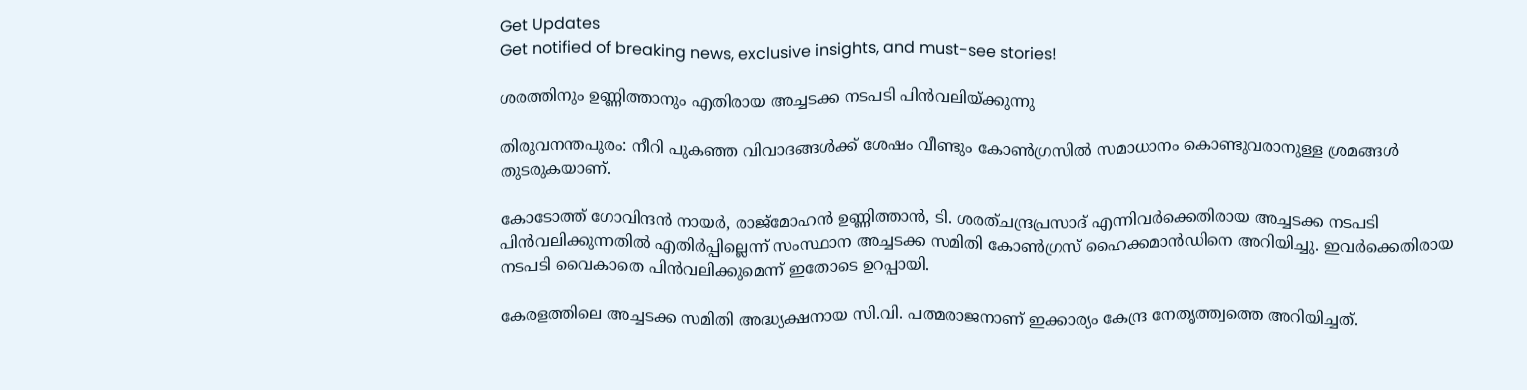Get Updates
Get notified of breaking news, exclusive insights, and must-see stories!

ശരത്തിനും ഉണ്ണിത്താനും എതിരായ അച്ചടക്ക നടപടി പിന്‍വലിയ്ക്കുന്നു

തിരുവനന്തപുരം: നീറി പുകഞ്ഞ വിവാദങ്ങള്‍ക്ക് ശേഷം വീണ്ടും കോണ്‍ഗ്രസില്‍ സമാധാനം കൊണ്ടുവരാനുള്ള ശ്രമങ്ങള്‍ തുടരുകയാണ്.

കോടോത്ത് ഗോവിന്ദന്‍ നായര്‍, രാജ്മോഹന്‍ ഉണ്ണിത്താന്‍, ടി. ശരത്ചന്ദ്രപ്രസാദ് എന്നിവര്‍ക്കെതിരായ അച്ചടക്ക നടപടി പിന്‍വലിക്കുന്നതില്‍ എതിര്‍പ്പില്ലെന്ന് സംസ്ഥാന അച്ചടക്ക സമിതി കോണ്‍ഗ്രസ് ഹൈക്കമാന്‍ഡിനെ അറിയിച്ചു. ഇവര്‍ക്കെതിരായ നടപടി വൈകാതെ പിന്‍വലിക്കുമെന്ന് ഇതോടെ ഉറപ്പായി.

കേരളത്തിലെ അച്ചടക്ക സമിതി അദ്ധ്യക്ഷനായ സി.വി. പത്മരാജനാണ് ഇക്കാര്യം കേന്ദ്ര നേതൃത്ത്വത്തെ അറിയിച്ചത്.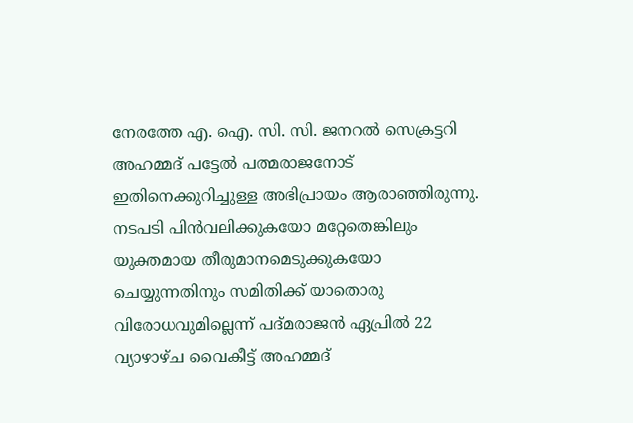നേരത്തേ എ. ഐ. സി. സി. ജനറല്‍ സെക്രട്ടറി അഹമ്മദ് പട്ടേല്‍ പത്മരാജനോട് ഇതിനെക്കുറിച്ചുള്ള അഭിപ്രായം ആരാഞ്ഞിരുന്നു. നടപടി പിന്‍വലിക്കുകയോ മറ്റേതെങ്കിലും യുക്തമായ തീരുമാനമെടുക്കുകയോ ചെയ്യുന്നതിനും സമിതിക്ക് യാതൊരു വിരോധവുമില്ലെന്ന് പദ്മരാജന്‍ ഏപ്രില്‍ 22 വ്യാഴാഴ്ച വൈകീട്ട് അഹമ്മദ്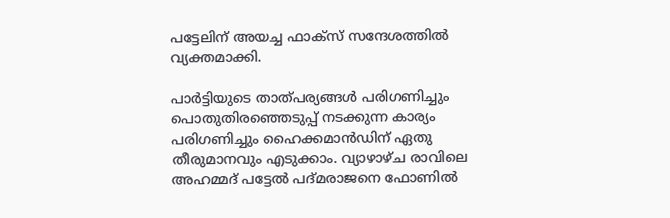പട്ടേലിന് അയച്ച ഫാക്സ് സന്ദേശത്തില്‍ വ്യക്തമാക്കി.

പാര്‍ട്ടിയുടെ താത്പര്യങ്ങള്‍ പരിഗണിച്ചും പൊതുതിരഞ്ഞെടുപ്പ് നടക്കുന്ന കാര്യം പരിഗണിച്ചും ഹൈക്കമാന്‍ഡിന് ഏതു തീരുമാനവും എടുക്കാം. വ്യാഴാഴ്ച രാവിലെ അഹമ്മദ് പട്ടേല്‍ പദ്മരാജനെ ഫോണില്‍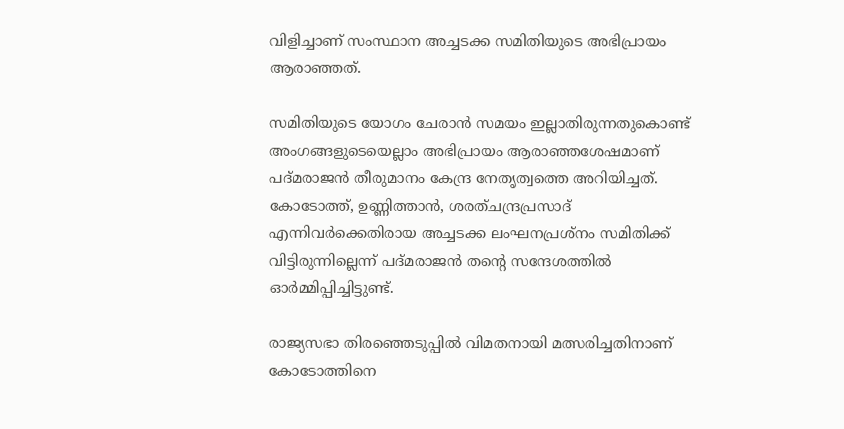വിളിച്ചാണ് സംസ്ഥാന അച്ചടക്ക സമിതിയുടെ അഭിപ്രായം ആരാഞ്ഞത്.

സമിതിയുടെ യോഗം ചേരാന്‍ സമയം ഇല്ലാതിരുന്നതുകൊണ്ട് അംഗങ്ങളുടെയെല്ലാം അഭിപ്രായം ആരാഞ്ഞശേഷമാണ് പദ്മരാജന്‍ തീരുമാനം കേന്ദ്ര നേതൃത്വത്തെ അറിയിച്ചത്. കോടോത്ത്, ഉണ്ണിത്താന്‍, ശരത്ചന്ദ്രപ്രസാദ് എന്നിവര്‍ക്കെതിരായ അച്ചടക്ക ലംഘനപ്രശ്നം സമിതിക്ക് വിട്ടിരുന്നില്ലെന്ന് പദ്മരാജന്‍ തന്റെ സന്ദേശത്തില്‍ ഓര്‍മ്മിപ്പിച്ചിട്ടുണ്ട്.

രാജ്യസഭാ തിരഞ്ഞെടുപ്പില്‍ വിമതനായി മത്സരിച്ചതിനാണ് കോടോത്തിനെ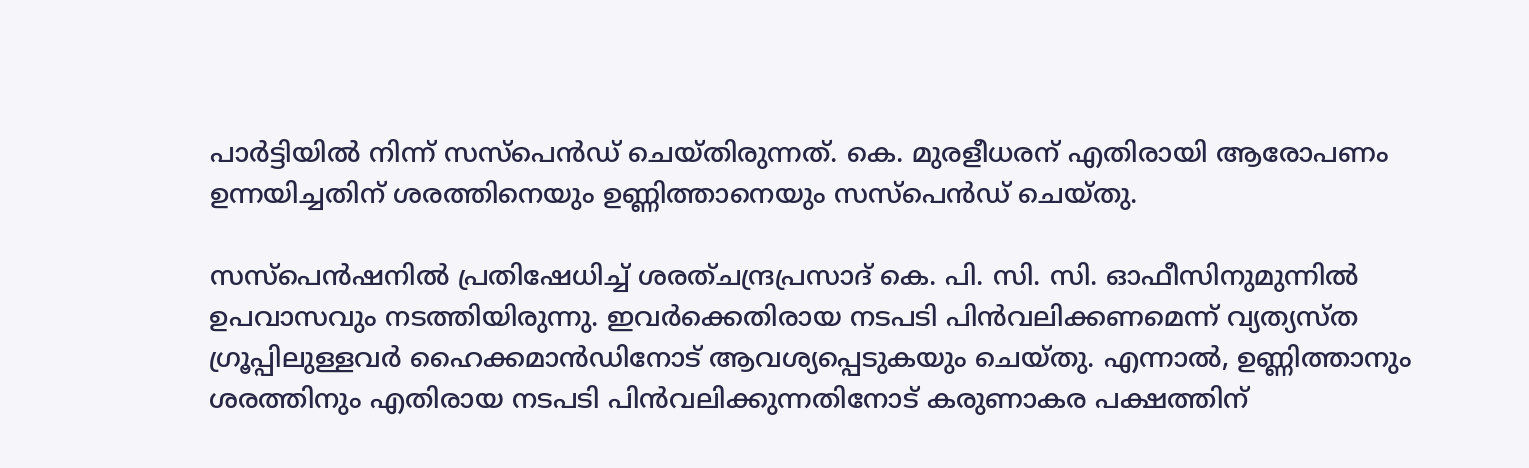പാര്‍ട്ടിയില്‍ നിന്ന് സസ്പെന്‍ഡ് ചെയ്തിരുന്നത്. കെ. മുരളീധരന് എതിരായി ആരോപണം ഉന്നയിച്ചതിന് ശരത്തിനെയും ഉണ്ണിത്താനെയും സസ്പെന്‍ഡ് ചെയ്തു.

സസ്പെന്‍ഷനില്‍ പ്രതിഷേധിച്ച് ശരത്ചന്ദ്രപ്രസാദ് കെ. പി. സി. സി. ഓഫീസിനുമുന്നില്‍ ഉപവാസവും നടത്തിയിരുന്നു. ഇവര്‍ക്കെതിരായ നടപടി പിന്‍വലിക്കണമെന്ന് വ്യത്യസ്ത ഗ്രൂപ്പിലുള്ളവര്‍ ഹൈക്കമാന്‍ഡിനോട് ആവശ്യപ്പെടുകയും ചെയ്തു. എന്നാല്‍, ഉണ്ണിത്താനും ശരത്തിനും എതിരായ നടപടി പിന്‍വലിക്കുന്നതിനോട് കരുണാകര പക്ഷത്തിന്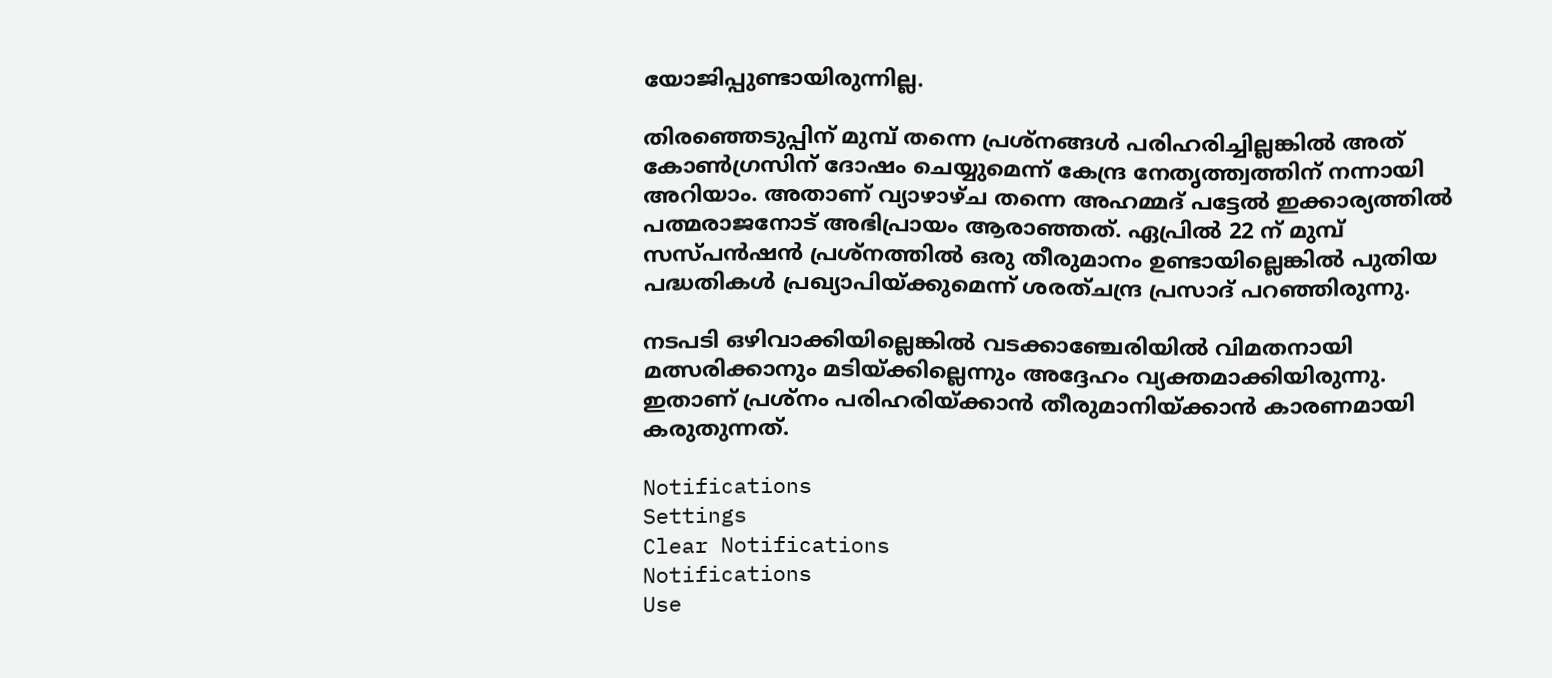യോജിപ്പുണ്ടായിരുന്നില്ല.

തിരഞ്ഞെടുപ്പിന് മുമ്പ് തന്നെ പ്രശ്നങ്ങള്‍ പരിഹരിച്ചില്ലങ്കില്‍ അത് കോണ്‍ഗ്രസിന് ദോഷം ചെയ്യുമെന്ന് കേന്ദ്ര നേതൃത്ത്വത്തിന് നന്നായി അറിയാം. അതാണ് വ്യാഴാഴ്ച തന്നെ അഹമ്മദ് പട്ടേല്‍ ഇക്കാര്യത്തില്‍ പത്മരാജനോട് അഭിപ്രായം ആരാഞ്ഞത്. ഏപ്രില്‍ 22 ന് മുമ്പ് സസ്പന്‍ഷന്‍ പ്രശ്നത്തില്‍ ഒരു തീരുമാനം ഉണ്ടായില്ലെങ്കില്‍ പുതിയ പദ്ധതികള്‍ പ്രഖ്യാപിയ്ക്കുമെന്ന് ശരത്ചന്ദ്ര പ്രസാദ് പറഞ്ഞിരുന്നു.

നടപടി ഒഴിവാക്കിയില്ലെങ്കില്‍ വടക്കാഞ്ചേരിയില്‍ വിമതനായി മത്സരിക്കാനും മടിയ്ക്കില്ലെന്നും അദ്ദേഹം വ്യക്തമാക്കിയിരുന്നു. ഇതാണ് പ്രശ്നം പരിഹരിയ്ക്കാന്‍ തീരുമാനിയ്ക്കാന്‍ കാരണമായി കരുതുന്നത്.

Notifications
Settings
Clear Notifications
Notifications
Use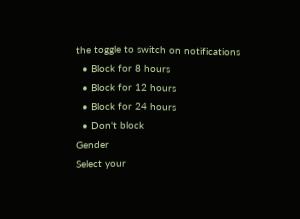the toggle to switch on notifications
  • Block for 8 hours
  • Block for 12 hours
  • Block for 24 hours
  • Don't block
Gender
Select your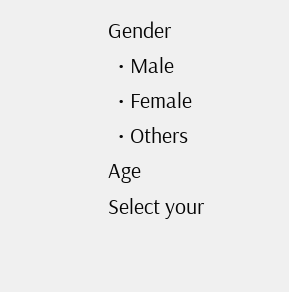Gender
  • Male
  • Female
  • Others
Age
Select your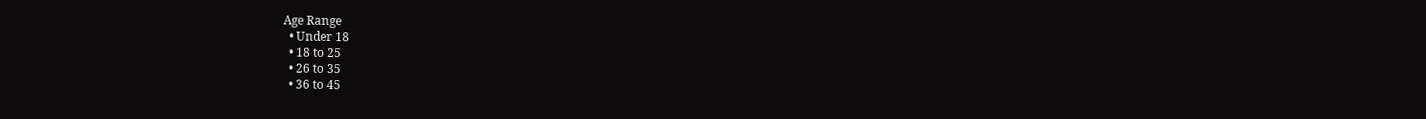Age Range
  • Under 18
  • 18 to 25
  • 26 to 35
  • 36 to 45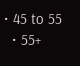• 45 to 55
  • 55+